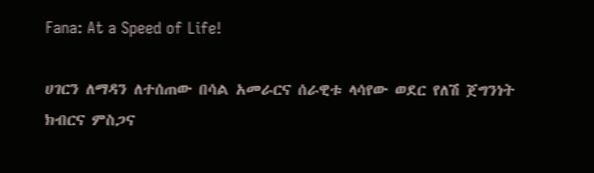Fana: At a Speed of Life!

ሀገርን ለማዳን ለተሰጠው በሳል አመራርና ሰራዊቱ ላሳየው ወደር የለሽ ጀግንነት ክብርና ምስጋና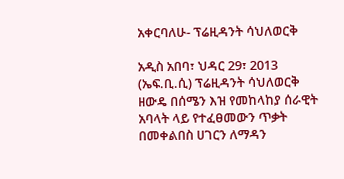አቀርባለሁ- ፕሬዚዳንት ሳህለወርቅ

አዲስ አበባ፣ ህዳር 29፣ 2013 (ኤፍ.ቢ.ሲ) ፕሬዚዳንት ሳህለወርቅ ዘውዴ በሰሜን እዝ የመከላከያ ሰራዊት አባላት ላይ የተፈፀመውን ጥቃት በመቀልበስ ሀገርን ለማዳን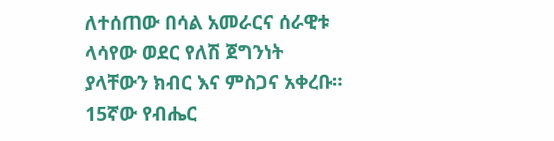ለተሰጠው በሳል አመራርና ሰራዊቱ ላሳየው ወደር የለሽ ጀግንነት ያላቸውን ክብር እና ምስጋና አቀረቡ። 15ኛው የብሔር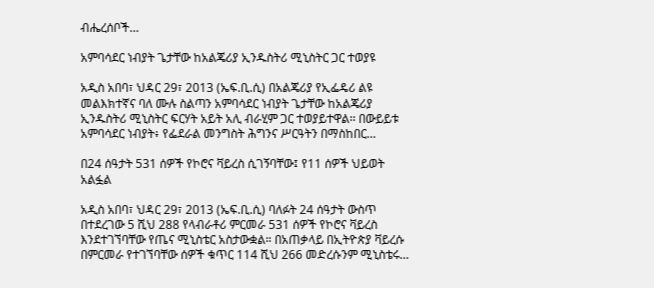ብሔረሰቦች…

አምባሳደር ነብያት ጌታቸው ከአልጄሪያ ኢንዱስትሪ ሚኒስትር ጋር ተወያዩ

አዲስ አበባ፣ ህዳር 29፣ 2013 (ኤፍ.ቢ.ሲ) በአልጄሪያ የኢፌዴሪ ልዩ መልእክተኛና ባለ ሙሉ ስልጣን አምባሳደር ነብያት ጌታቸው ከአልጄሪያ ኢንዱስትሪ ሚኒስትር ፍርሃት አይት አሊ ብራሂም ጋር ተወያይተዋል፡፡ በውይይቱ አምባሳደር ነብያት፥ የፌደራል መንግስት ሕግንና ሥርዓትን በማስከበር…

በ24 ሰዓታት 531 ሰዎች የኮሮና ቫይረስ ሲገኝባቸው፤ የ11 ሰዎች ህይወት አልፏል

አዲስ አበባ፣ ህዳር 29፣ 2013 (ኤፍ.ቢ.ሲ) ባለፉት 24 ሰዓታት ውስጥ በተደረገው 5 ሺህ 288 የላብራቶሪ ምርመራ 531 ሰዎች የኮሮና ቫይረስ እንደተገኘባቸው የጤና ሚኒስቴር አስታውቋል። በአጠቃላይ በኢትዮጵያ ቫይረሱ በምርመራ የተገኘባቸው ሰዎች ቁጥር 114 ሺህ 266 መድረሱንም ሚኒስቴሩ…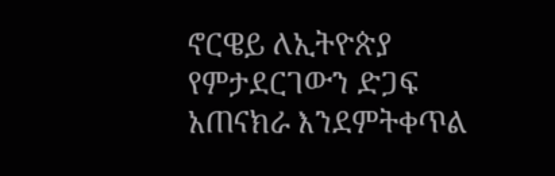ኖርዌይ ለኢትዮጵያ የምታደርገውን ድጋፍ አጠናክራ እንደምትቀጥል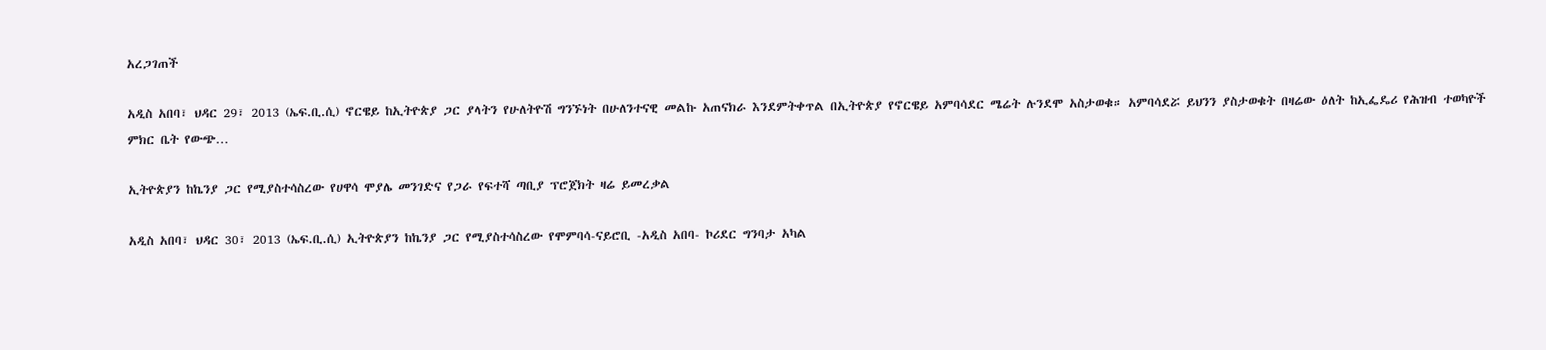አረጋገጠች

አዲስ አበባ፣ ህዳር 29፣ 2013 (ኤፍ.ቢ.ሲ) ኖርዌይ ከኢትዮጵያ ጋር ያላትን የሁለትዮሽ ግንኙነት በሁለንተናዊ መልኩ አጠናክራ እንደምትቀጥል በኢትዮጵያ የኖርዌይ አምባሳደር ሜሬት ሉንደሞ አስታወቁ። አምባሳደሯ ይህንን ያስታወቁት በዛሬው ዕለት ከኢፌዴሪ የሕዝብ ተወካዮች ምክር ቤት የውጭ…

ኢትዮጵያን ከኬንያ ጋር የሚያስተሳስረው የሀዋሳ ሞያሌ መንገድና የጋራ የፍተሻ ጣቢያ ፕሮጀክት ዛሬ ይመረቃል

አዲስ አበባ፣ ህዳር 30፣ 2013 (ኤፍ.ቢ.ሲ) ኢትዮጵያን ከኬንያ ጋር የሚያስተሳስረው የሞምባሳ-ናይሮቢ -አዲስ አበባ- ኮሪደር ግንባታ አካል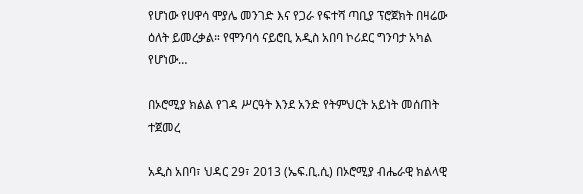የሆነው የሀዋሳ ሞያሌ መንገድ እና የጋራ የፍተሻ ጣቢያ ፕሮጀክት በዛሬው ዕለት ይመረቃል። የሞንባሳ ናይሮቢ አዲስ አበባ ኮሪደር ግንባታ አካል የሆነው…

በኦሮሚያ ክልል የገዳ ሥርዓት እንደ አንድ የትምህርት አይነት መሰጠት ተጀመረ

አዲስ አበባ፣ ህዳር 29፣ 2013 (ኤፍ.ቢ.ሲ) በኦሮሚያ ብሔራዊ ክልላዊ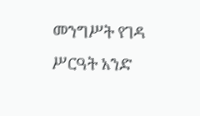መንግሥት የገዳ ሥርዓት አንድ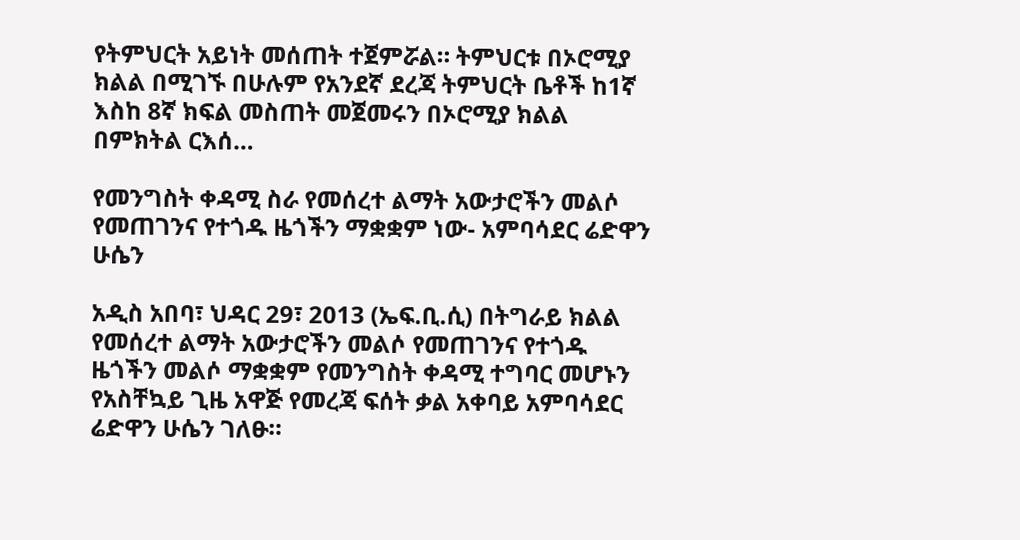የትምህርት አይነት መሰጠት ተጀምሯል። ትምህርቱ በኦሮሚያ ክልል በሚገኙ በሁሉም የአንደኛ ደረጃ ትምህርት ቤቶች ከ1ኛ እስከ 8ኛ ክፍል መስጠት መጀመሩን በኦሮሚያ ክልል በምክትል ርእሰ…

የመንግስት ቀዳሚ ስራ የመሰረተ ልማት አውታሮችን መልሶ የመጠገንና የተጎዱ ዜጎችን ማቋቋም ነው- አምባሳደር ሬድዋን ሁሴን

አዲስ አበባ፣ ህዳር 29፣ 2013 (ኤፍ.ቢ.ሲ) በትግራይ ክልል የመሰረተ ልማት አውታሮችን መልሶ የመጠገንና የተጎዱ ዜጎችን መልሶ ማቋቋም የመንግስት ቀዳሚ ተግባር መሆኑን የአስቸኳይ ጊዜ አዋጅ የመረጃ ፍሰት ቃል አቀባይ አምባሳደር ሬድዋን ሁሴን ገለፁ።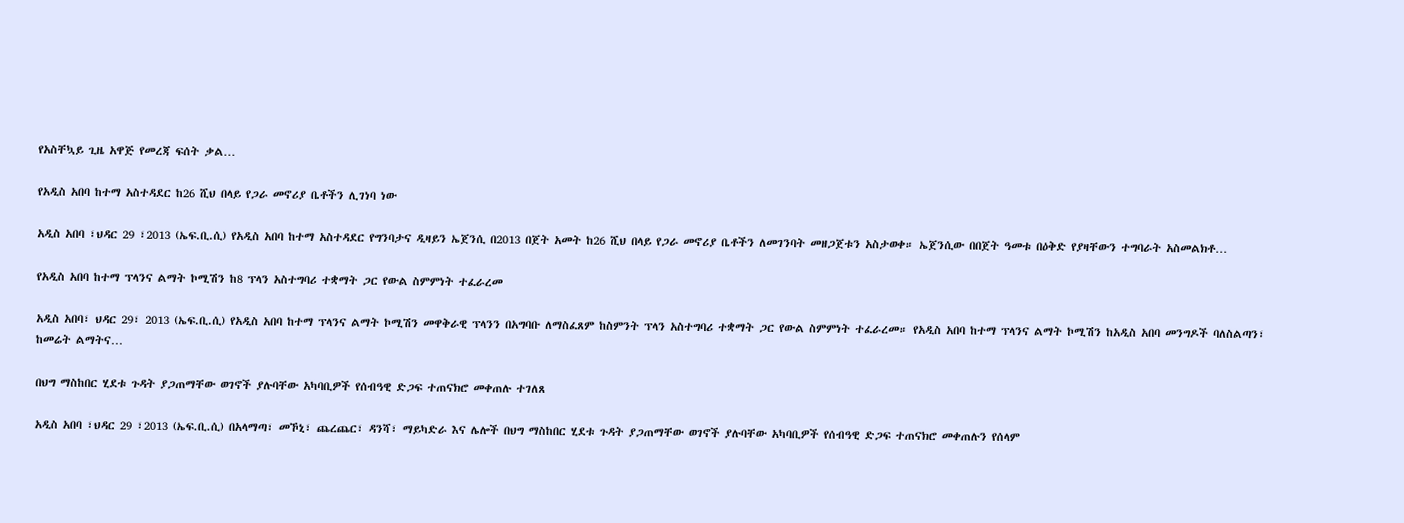የአስቸኳይ ጊዜ አዋጅ የመረጃ ፍሰት ቃል…

የአዲስ አበባ ከተማ አስተዳደር ከ26 ሺህ በላይ የጋራ መኖሪያ ቤቶችን ሊገነባ ነው

አዲስ አበባ ፣ህዳር 29 ፣2013 (ኤፍ.ቢ.ሲ) የአዲስ አበባ ከተማ አስተዳደር የግንባታና ዲዛይን ኤጀንሲ በ2013 በጀት አመት ከ26 ሺህ በላይ የጋራ መኖሪያ ቤቶችን ለመገንባት መዘጋጀቱን አስታወቀ። ኤጀንሲው በበጀት ዓመቱ በዕቅድ የያዛቸውን ተግባራት አስመልክቶ…

የአዲስ አበባ ከተማ ፕላንና ልማት ኮሚሽን ከ8 ፕላን አስተግባሪ ተቋማት ጋር የውል ስምምነት ተፈራረመ

አዲስ አበባ፣ ህዳር 29፣ 2013 (ኤፍ.ቢ.ሲ) የአዲስ አበባ ከተማ ፕላንና ልማት ኮሚሽን መዋቅራዊ ፕላንን በአግባቡ ለማስፈጸም ከስምንት ፕላን አስተግባሪ ተቋማት ጋር የውል ስምምነት ተፈራረመ። የአዲስ አበባ ከተማ ፕላንና ልማት ኮሚሽን ከአዲስ አበባ መንግዶች ባለስልጣን፣ ከመሬት ልማትና…

በህግ ማስከበር ሂደቱ ጉዳት ያጋጠማቸው ወገኖች ያሉባቸው አካባቢዎች የሰብዓዊ ድጋፍ ተጠናክሮ መቀጠሉ ተገለጸ

አዲስ አበባ ፣ህዳር 29 ፣2013 (ኤፍ.ቢ.ሲ) በአላማጣ፣ መኾኒ፣ ጨረጨር፣ ዳንሻ፣ ማይካድራ እና ሌሎች በህግ ማስከበር ሂደቱ ጉዳት ያጋጠማቸው ወገኖች ያሉባቸው አካባቢዎች የሰብዓዊ ድጋፍ ተጠናክሮ መቀጠሉን የሰላም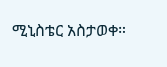ሚኒስቴር አስታወቀ።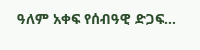ዓለም አቀፍ የሰብዓዊ ድጋፍ…